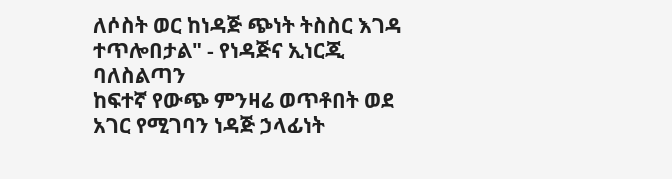ለሶስት ወር ከነዳጅ ጭነት ትስስር እገዳ ተጥሎበታል" - የነዳጅና ኢነርጂ ባለስልጣን
ከፍተኛ የውጭ ምንዛሬ ወጥቶበት ወደ አገር የሚገባን ነዳጅ ኃላፊነት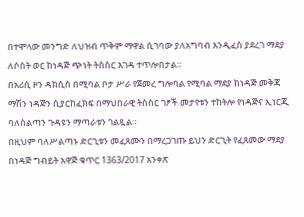በተሞላው መንግድ ለህዝብ ጥቅም ማዋል ሲገባው ያለአግባብ እንዲፈስ ያደረገ ማደያ ለሶስት ወር ከነዳጅ ጭነት ትስስር እገዳ ተጥሎበታል።
በአሪሲ ዞን ዳክሲሰ በሚባል ቦታ ሥራ የጀመረ ግሎባል የሚባል ማደያ ከነዳጅ መቅጃ ማሽን ነዳጅን ሲያርከፈክፍ በማህበራዊ ትስስር ገፆች መታየቱን ተከትሎ የነዳጅና ኢነርጂ ባለስልጣን ጉዳዩን ማጣራቱን ገልጿል።
በዚህም ባለሥልጣኑ ድርጊቱን መፈጸሙን በማረጋገጡ ይህን ድርጊት የፈጸመው ማደያ በነዳጅ ግብይት አዋጅ ቁጥር 1363/2017 አንቀጽ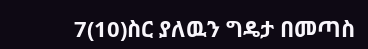7(10)ስር ያለዉን ግዴታ በመጣስ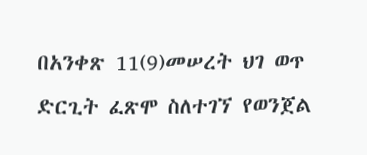በአንቀጽ 11(9)መሠረት ህገ ወጥ ድርጊት ፈጽሞ ስለተገኘ የወንጀል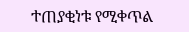ተጠያቂነቱ የሚቀጥል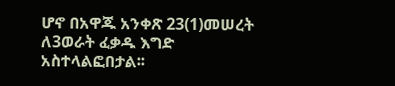ሆኖ በአዋጁ አንቀጽ 23(1)መሠረት ለ3ወራት ፈቃዱ እግድ አስተላልፎበታል፡፡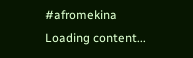#afromekina
Loading content...